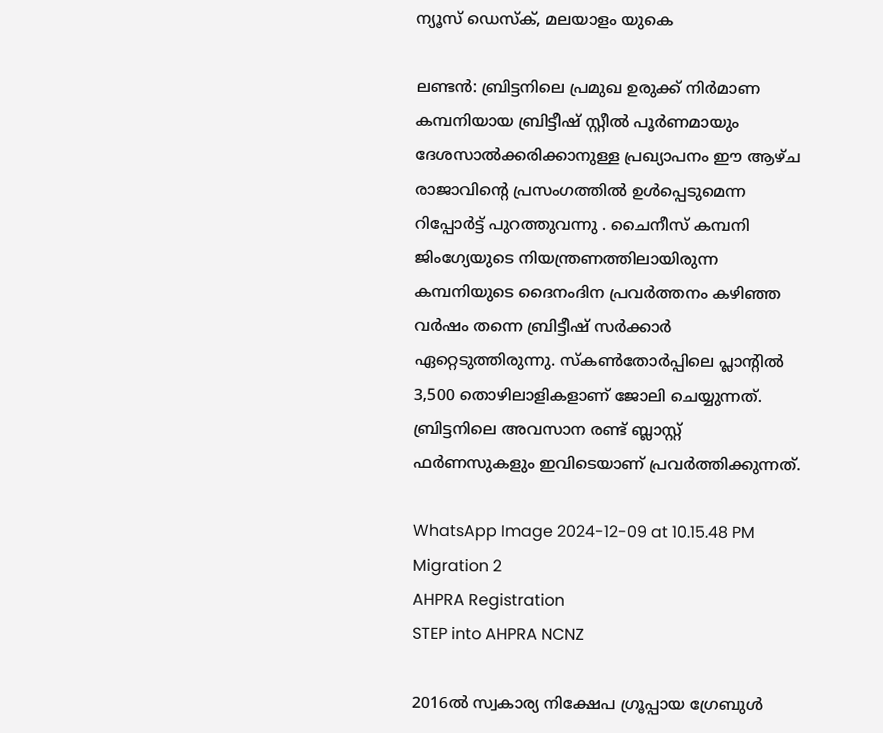ന്യൂസ് ഡെസ്ക്, മലയാളം യുകെ

ലണ്ടൻ: ബ്രിട്ടനിലെ പ്രമുഖ ഉരുക്ക് നിർമാണ കമ്പനിയായ ബ്രിട്ടീഷ് സ്റ്റീൽ പൂർണമായും ദേശസാൽക്കരിക്കാനുള്ള പ്രഖ്യാപനം ഈ ആഴ്ച രാജാവിന്റെ പ്രസംഗത്തിൽ ഉൾപ്പെടുമെന്ന റിപ്പോർട്ട് പുറത്തുവന്നു . ചൈനീസ് കമ്പനി ജിംഗ്യേയുടെ നിയന്ത്രണത്തിലായിരുന്ന കമ്പനിയുടെ ദൈനംദിന പ്രവർത്തനം കഴിഞ്ഞ വർഷം തന്നെ ബ്രിട്ടീഷ് സർക്കാർ ഏറ്റെടുത്തിരുന്നു. സ്കൺതോർപ്പിലെ പ്ലാന്റിൽ 3,500 തൊഴിലാളികളാണ് ജോലി ചെയ്യുന്നത്. ബ്രിട്ടനിലെ അവസാന രണ്ട് ബ്ലാസ്റ്റ് ഫർണസുകളും ഇവിടെയാണ് പ്രവർത്തിക്കുന്നത്.

WhatsApp Image 2024-12-09 at 10.15.48 PM
Migration 2
AHPRA Registration
STEP into AHPRA NCNZ

2016ൽ സ്വകാര്യ നിക്ഷേപ ഗ്രൂപ്പായ ഗ്രേബുൾ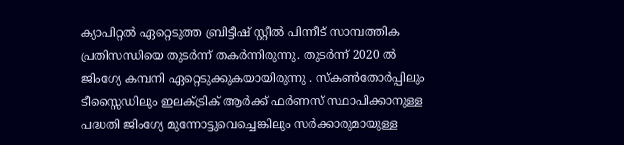ക്യാപിറ്റൽ ഏറ്റെടുത്ത ബ്രിട്ടീഷ് സ്റ്റീൽ പിന്നീട് സാമ്പത്തിക പ്രതിസന്ധിയെ തുടർന്ന് തകർന്നിരുന്നു. തുടർന്ന് 2020 ൽ ജിംഗ്യേ കമ്പനി ഏറ്റെടുക്കുകയായിരുന്നു . സ്കൺതോർപ്പിലും ടീസ്സൈഡിലും ഇലക്ട്രിക് ആർക്ക് ഫർണസ് സ്ഥാപിക്കാനുള്ള പദ്ധതി ജിംഗ്യേ മുന്നോട്ടുവെച്ചെങ്കിലും സർക്കാരുമായുള്ള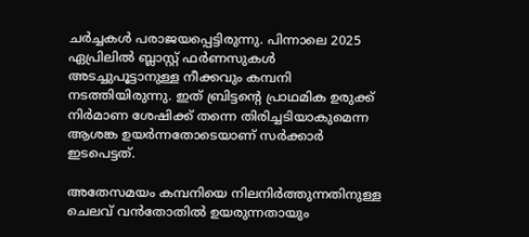ചർച്ചകൾ പരാജയപ്പെട്ടിരുന്നു. പിന്നാലെ 2025 ഏപ്രിലിൽ ബ്ലാസ്റ്റ് ഫർണസുകൾ അടച്ചുപൂട്ടാനുള്ള നീക്കവും കമ്പനി നടത്തിയിരുന്നു. ഇത് ബ്രിട്ടന്റെ പ്രാഥമിക ഉരുക്ക് നിർമാണ ശേഷിക്ക് തന്നെ തിരിച്ചടിയാകുമെന്ന ആശങ്ക ഉയർന്നതോടെയാണ് സർക്കാർ ഇടപെട്ടത്.

അതേസമയം കമ്പനിയെ നിലനിർത്തുന്നതിനുള്ള ചെലവ് വൻതോതിൽ ഉയരുന്നതായും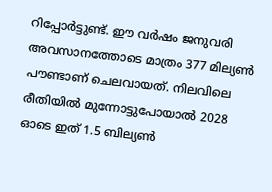റിപ്പോർട്ടുണ്ട്. ഈ വർഷം ജനുവരി അവസാനത്തോടെ മാത്രം 377 മില്യൺ പൗണ്ടാണ് ചെലവായത്. നിലവിലെ രീതിയിൽ മുന്നോട്ടുപോയാൽ 2028 ഓടെ ഇത് 1.5 ബില്യൺ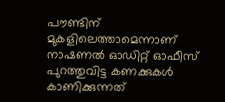പൗണ്ടിന് മുകളിലെത്താമെന്നാണ് നാഷണൽ ഓഡിറ്റ് ഓഫീസ് പുറത്തുവിട്ട കണക്കുകൾ കാണിക്കുന്നത്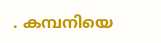. കമ്പനിയെ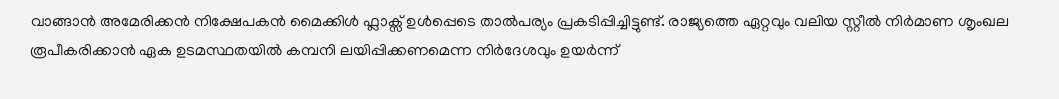വാങ്ങാൻ അമേരിക്കൻ നിക്ഷേപകൻ മൈക്കിൾ ഫ്ലാക്സ് ഉൾപ്പെടെ താൽപര്യം പ്രകടിപ്പിച്ചിട്ടുണ്ട്. രാജ്യത്തെ ഏറ്റവും വലിയ സ്റ്റീൽ നിർമാണ ശൃംഖല രൂപീകരിക്കാൻ ഏക ഉടമസ്ഥതയിൽ കമ്പനി ലയിപ്പിക്കണമെന്ന നിർദേശവും ഉയർന്ന്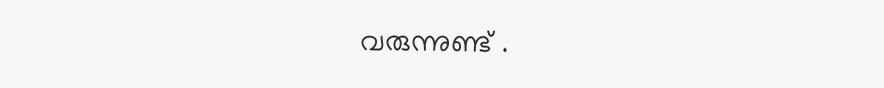വരുന്നുണ്ട് .